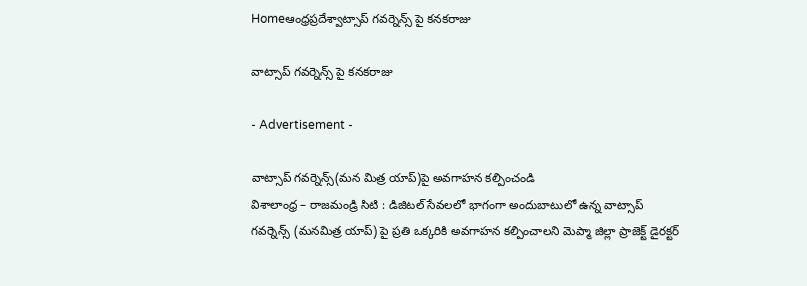Homeఆంధ్రప్రదేశ్వాట్సాప్ గవర్నెన్స్ పై కనకరాజు

వాట్సాప్ గవర్నెన్స్ పై కనకరాజు

- Advertisement -

వాట్సాప్ గవర్నెన్స్(మన మిత్ర యాప్)పై అవగాహన కల్పించండి
విశాలాంధ్ర – రాజ‌మండ్రి సిటి : డిజిటల్ సేవలలో భాగంగా అందుబాటులో ఉన్న వాట్సాప్ గవర్నెన్స్ (మనమిత్ర యాప్) పై ప్రతి ఒక్కరికి అవగాహన కల్పించాలని మెప్మా జిల్లా ప్రాజెక్ట్ డైరక్టర్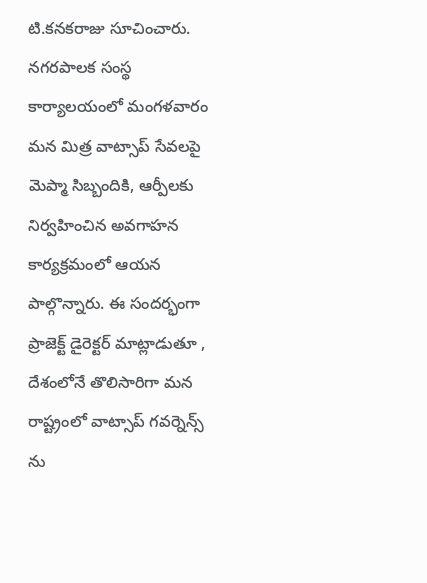టి.కనకరాజు సూచించారు. నగరపాలక సంస్థ కార్యాలయంలో మంగళవారం మన మిత్ర వాట్సాప్ సేవలపై మెప్మా సిబ్బందికి, ఆర్పీలకు నిర్వహించిన అవగాహన కార్యక్రమంలో ఆయన పాల్గొన్నారు. ఈ సందర్భంగా ప్రాజెక్ట్ డైరెక్టర్ మాట్లాడుతూ , దేశంలోనే తొలిసారిగా మన రాష్ట్రంలో వాట్సాప్ గవర్నెన్స్ ను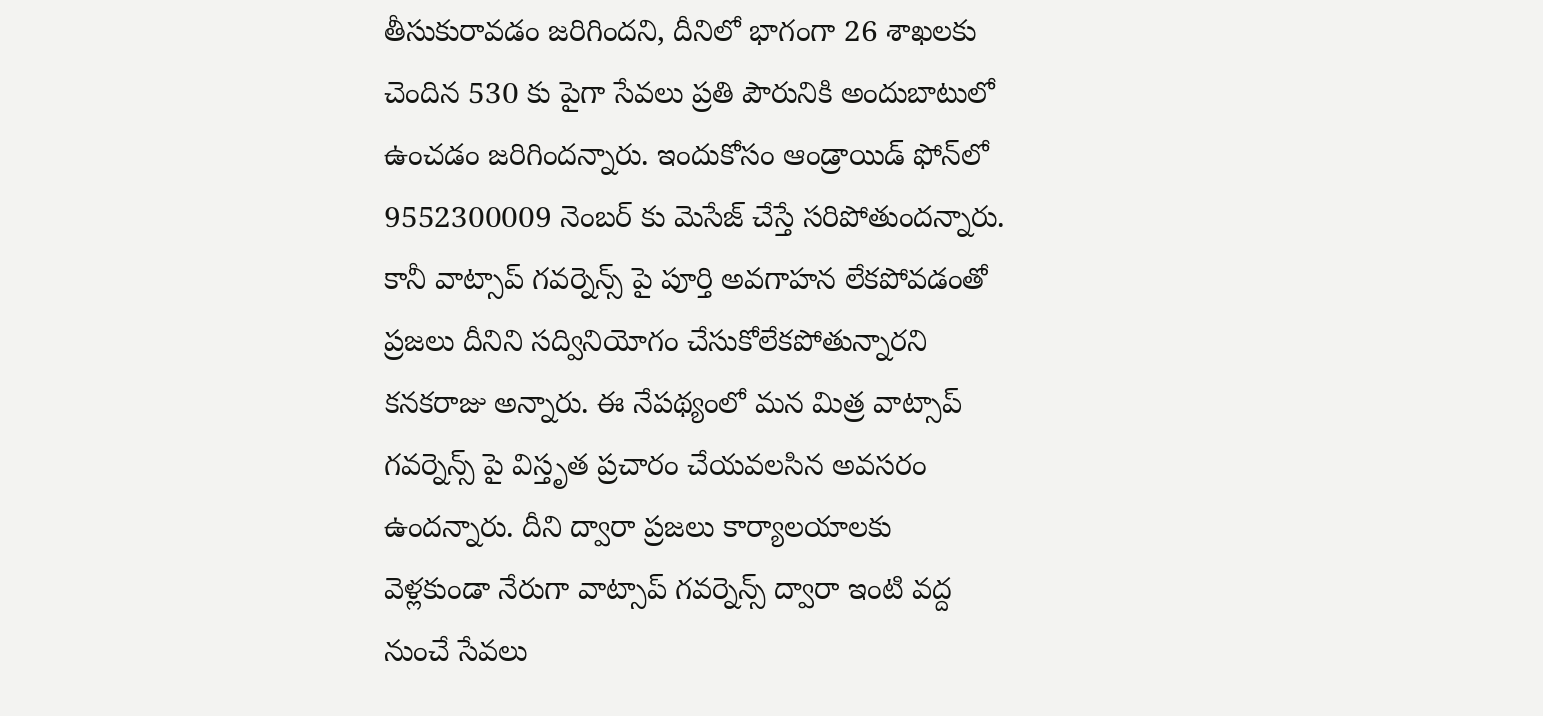తీసుకురావడం జరిగిందని, దీనిలో భాగంగా 26 శాఖలకు చెందిన 530 కు పైగా సేవలు ప్రతి పౌరునికి అందుబాటులో ఉంచడం జరిగిందన్నారు. ఇందుకోసం ఆండ్రాయిడ్‌ ఫోన్‌లో 9552300009 నెంబర్ కు మెసేజ్‌ చేస్తే సరిపోతుందన్నారు. కానీ వాట్సాప్‌ గవర్నెన్స్‌ పై పూర్తి అవగాహన లేకపోవడంతో ప్రజలు దీనిని సద్వినియోగం చేసుకోలేకపోతున్నారని కనకరాజు అన్నారు. ఈ నేపథ్యంలో మన మిత్ర వాట్సాప్‌ గవర్నెన్స్‌ పై విస్తృత ప్రచారం చేయవలసిన అవసరం ఉందన్నారు. దీని ద్వారా ప్రజలు కార్యాలయాలకు వెళ్లకుండా నేరుగా వాట్సాప్‌ గవర్నెన్స్‌ ద్వారా ఇంటి వద్ద నుంచే సేవలు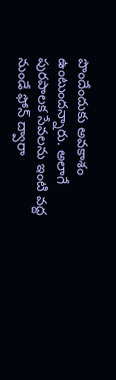పొందేందుకు అవకాశం ఉంటుందన్నారు. అలాగే పురపాలక సేవలను ఇంటి వద్ద నుండే ఫోన్ ద్వారా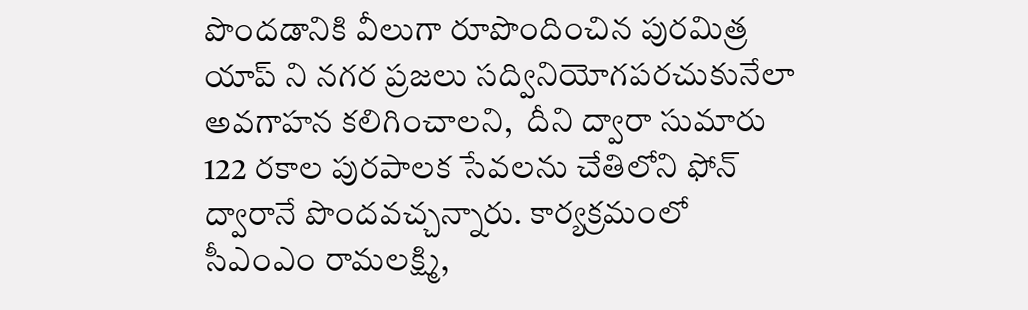పొందడానికి వీలుగా రూపొందించిన పురమిత్ర యాప్ ని నగర ప్రజలు సద్వినియోగపరచుకునేలా అవగాహన కలిగించాలని,  దీని ద్వారా సుమారు 122 రకాల పురపాలక సేవలను చేతిలోని ఫోన్ ద్వారానే పొందవచ్చన్నారు. కార్యక్రమంలో సీఎంఎం రామలక్ష్మి,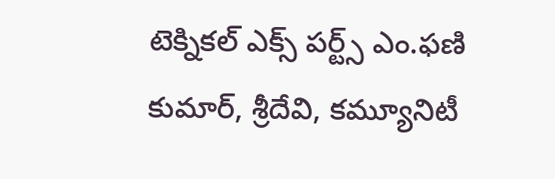టెక్నికల్ ఎక్స్ పర్ట్స్ ఎం.ఫణి కుమార్, శ్రీదేవి, కమ్యూనిటీ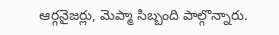ఆర్గనైజర్లు, మెప్మా సిబ్బంది పాల్గొన్నారు.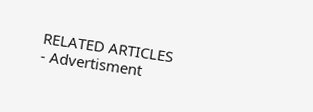RELATED ARTICLES
- Advertisment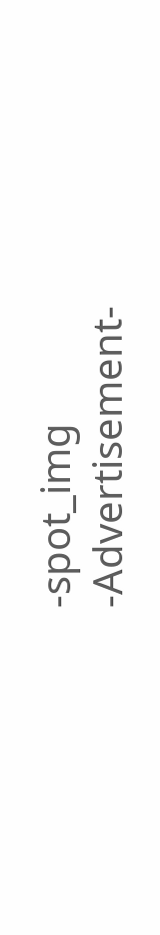-spot_img
-Advertisement-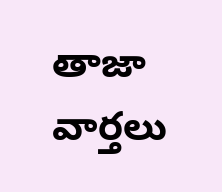తాజా వార్తలు